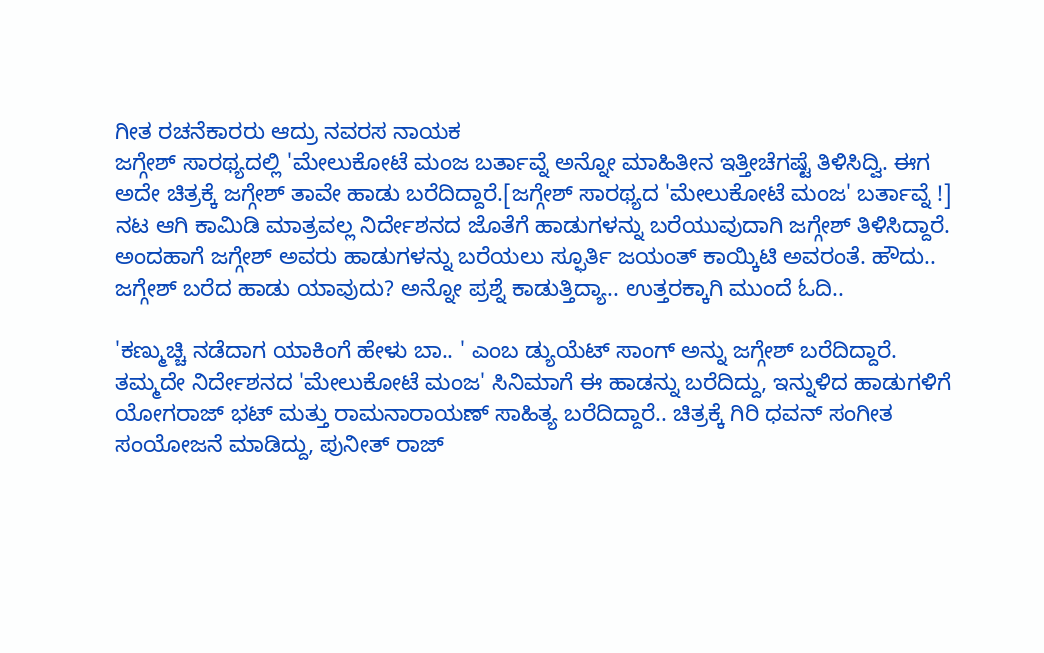ಗೀತ ರಚನೆಕಾರರು ಆದ್ರು ನವರಸ ನಾಯಕ
ಜಗ್ಗೇಶ್ ಸಾರಥ್ಯದಲ್ಲಿ 'ಮೇಲುಕೋಟೆ ಮಂಜ ಬರ್ತಾವ್ನೆ ಅನ್ನೋ ಮಾಹಿತೀನ ಇತ್ತೀಚೆಗಷ್ಟೆ ತಿಳಿಸಿದ್ವಿ. ಈಗ ಅದೇ ಚಿತ್ರಕ್ಕೆ ಜಗ್ಗೇಶ್ ತಾವೇ ಹಾಡು ಬರೆದಿದ್ದಾರೆ.[ಜಗ್ಗೇಶ್ ಸಾರಥ್ಯದ 'ಮೇಲುಕೋಟೆ ಮಂಜ' ಬರ್ತಾವ್ನೆ !]
ನಟ ಆಗಿ ಕಾಮಿಡಿ ಮಾತ್ರವಲ್ಲ ನಿರ್ದೇಶನದ ಜೊತೆಗೆ ಹಾಡುಗಳನ್ನು ಬರೆಯುವುದಾಗಿ ಜಗ್ಗೇಶ್ ತಿಳಿಸಿದ್ದಾರೆ. ಅಂದಹಾಗೆ ಜಗ್ಗೇಶ್ ಅವರು ಹಾಡುಗಳನ್ನು ಬರೆಯಲು ಸ್ಫೂರ್ತಿ ಜಯಂತ್ ಕಾಯ್ಕಿಟಿ ಅವರಂತೆ. ಹೌದು.. ಜಗ್ಗೇಶ್ ಬರೆದ ಹಾಡು ಯಾವುದು? ಅನ್ನೋ ಪ್ರಶ್ನೆ ಕಾಡುತ್ತಿದ್ಯಾ.. ಉತ್ತರಕ್ಕಾಗಿ ಮುಂದೆ ಓದಿ..

'ಕಣ್ಮುಚ್ಚಿ ನಡೆದಾಗ ಯಾಕಿಂಗೆ ಹೇಳು ಬಾ.. ' ಎಂಬ ಡ್ಯುಯೆಟ್ ಸಾಂಗ್ ಅನ್ನು ಜಗ್ಗೇಶ್ ಬರೆದಿದ್ದಾರೆ. ತಮ್ಮದೇ ನಿರ್ದೇಶನದ 'ಮೇಲುಕೋಟೆ ಮಂಜ' ಸಿನಿಮಾಗೆ ಈ ಹಾಡನ್ನು ಬರೆದಿದ್ದು, ಇನ್ನುಳಿದ ಹಾಡುಗಳಿಗೆ ಯೋಗರಾಜ್ ಭಟ್ ಮತ್ತು ರಾಮನಾರಾಯಣ್ ಸಾಹಿತ್ಯ ಬರೆದಿದ್ದಾರೆ.. ಚಿತ್ರಕ್ಕೆ ಗಿರಿ ಧವನ್ ಸಂಗೀತ ಸಂಯೋಜನೆ ಮಾಡಿದ್ದು, ಪುನೀತ್ ರಾಜ್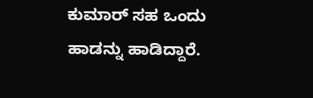ಕುಮಾರ್ ಸಹ ಒಂದು ಹಾಡನ್ನು ಹಾಡಿದ್ದಾರೆ.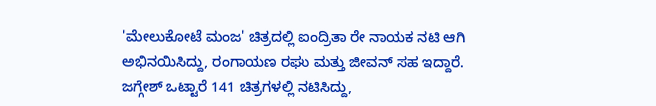'ಮೇಲುಕೋಟೆ ಮಂಜ' ಚಿತ್ರದಲ್ಲಿ ಐಂದ್ರಿತಾ ರೇ ನಾಯಕ ನಟಿ ಆಗಿ ಅಭಿನಯಿಸಿದ್ದು, ರಂಗಾಯಣ ರಘು ಮತ್ತು ಜೀವನ್ ಸಹ ಇದ್ದಾರೆ. ಜಗ್ಗೇಶ್ ಒಟ್ಟಾರೆ 141 ಚಿತ್ರಗಳಲ್ಲಿ ನಟಿಸಿದ್ದು,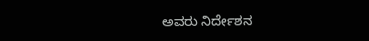ಅವರು ನಿರ್ದೇಶನ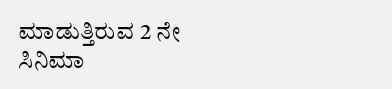ಮಾಡುತ್ತಿರುವ 2 ನೇ ಸಿನಿಮಾ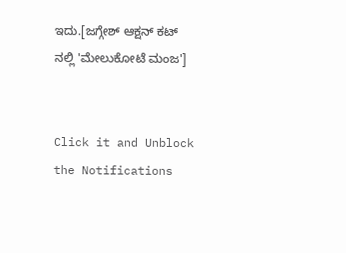ಇದು.[ಜಗ್ಗೇಶ್ ಆಕ್ಷನ್ ಕಟ್ ನಲ್ಲಿ 'ಮೇಲುಕೋಟೆ ಮಂಜ']


Click it and Unblock the Notifications